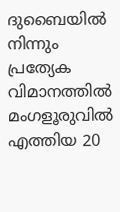ദുബൈയില്‍ നിന്നും പ്രത്യേക വിമാനത്തില്‍ മംഗളൂരുവില്‍ എത്തിയ 20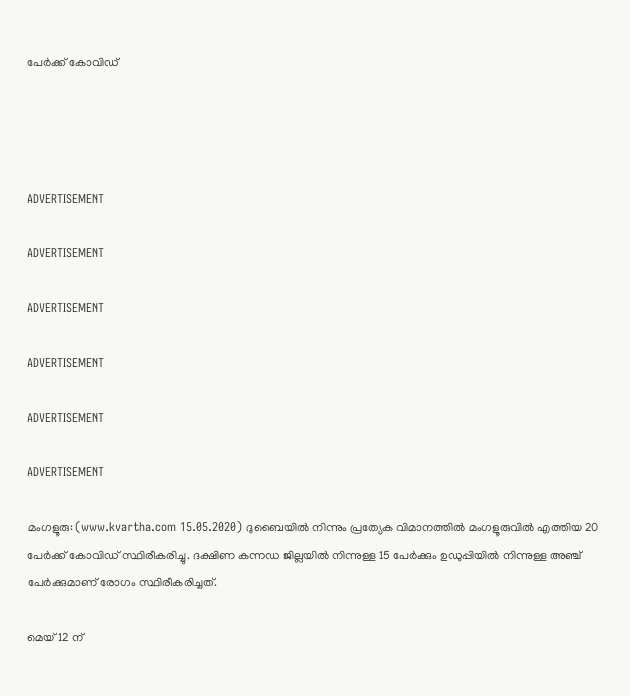പേര്‍ക്ക് കോവിഡ്




ADVERTISEMENT

ADVERTISEMENT

ADVERTISEMENT

ADVERTISEMENT

ADVERTISEMENT

ADVERTISEMENT

മംഗളൂരു: (www.kvartha.com 15.05.2020) ദുബൈയില്‍ നിന്നും പ്രത്യേക വിമാനത്തില്‍ മംഗളൂരുവില്‍ എത്തിയ 20 പേര്‍ക്ക് കോവിഡ് സ്ഥിരീകരിച്ചു. ദക്ഷിണ കന്നഡ ജില്ലയില്‍ നിന്നുള്ള 15 പേര്‍ക്കും ഉഡുപ്പിയില്‍ നിന്നുള്ള അഞ്ച് പേര്‍ക്കുമാണ് രോഗം സ്ഥിരീകരിച്ചത്.

മെയ് 12 ന്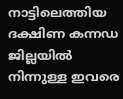നാട്ടിലെത്തിയ ദക്ഷിണ കന്നഡ ജില്ലയില്‍ നിന്നുള്ള ഇവരെ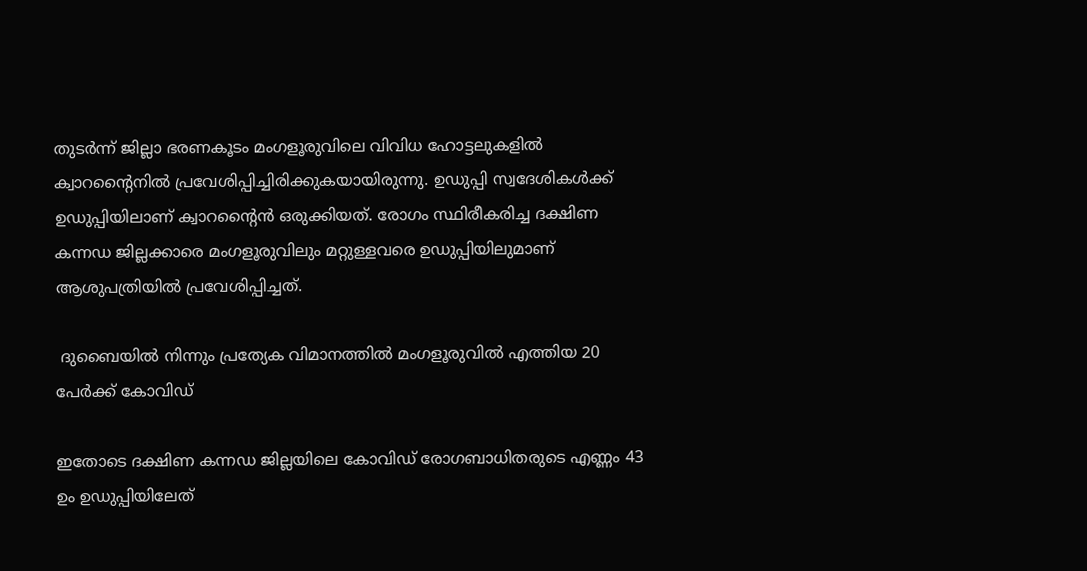തുടര്‍ന്ന് ജില്ലാ ഭരണകൂടം മംഗളൂരുവിലെ വിവിധ ഹോട്ടലുകളില്‍ ക്വാറന്റൈനില്‍ പ്രവേശിപ്പിച്ചിരിക്കുകയായിരുന്നു. ഉഡുപ്പി സ്വദേശികള്‍ക്ക് ഉഡുപ്പിയിലാണ് ക്വാറന്റൈന്‍ ഒരുക്കിയത്. രോഗം സ്ഥിരീകരിച്ച ദക്ഷിണ കന്നഡ ജില്ലക്കാരെ മംഗളൂരുവിലും മറ്റുള്ളവരെ ഉഡുപ്പിയിലുമാണ് ആശുപത്രിയില്‍ പ്രവേശിപ്പിച്ചത്.

 ദുബൈയില്‍ നിന്നും പ്രത്യേക വിമാനത്തില്‍ മംഗളൂരുവില്‍ എത്തിയ 20 പേര്‍ക്ക് കോവിഡ്

ഇതോടെ ദക്ഷിണ കന്നഡ ജില്ലയിലെ കോവിഡ് രോഗബാധിതരുടെ എണ്ണം 43 ഉം ഉഡുപ്പിയിലേത്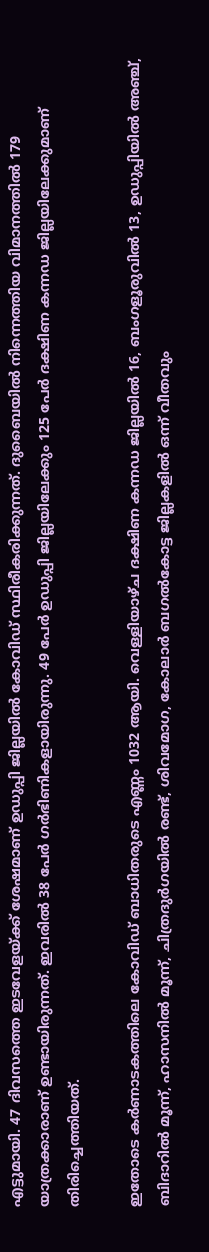എട്ടുമായി. 47 ദിവസത്തെ ഇടവേളയ്ക്ക് ശേഷമാണ് ഉഡുപ്പി ജില്ലയില്‍ കോവിഡ് സ്ഥിരീകരിക്കുന്നത്. ദുബൈയില്‍ നിന്നെത്തിയ വിമാനത്തില്‍ 179 യാത്രക്കാരാണ് ഉണ്ടായിരുന്നത്. ഇവരില്‍ 38 പേര്‍ ഗര്‍ഭിണികളായിരുന്നു. 49 പേര്‍ ഉഡുപ്പി ജില്ലയിലേക്കും 125 പേര്‍ ദക്ഷിണ കന്നഡ ജില്ലയിലേക്കുമാണ് തിരിച്ചെത്തിയത്.

ഇതോടെ കര്‍ണാടകത്തിലെ കോവിഡ് ബാധിതരുടെ എണ്ണം 1032 ആയി. വെള്ളിയാഴ്ച ദക്ഷിണ കന്നഡ ജില്ലയില്‍ 16, ബംഗളൂരുവില്‍ 13, ഉഡുപ്പിയില്‍ അഞ്ച്, ബിദാറില്‍ മൂന്ന്, ഹാസനില്‍ മൂന്ന്, ചിത്രദുര്‍ഗയില്‍ രണ്ട്, ശിവമോഗ, കോലാര്‍ ബഗല്‍കോട്ട ജില്ലകളില്‍ ഒന്ന് വീതവും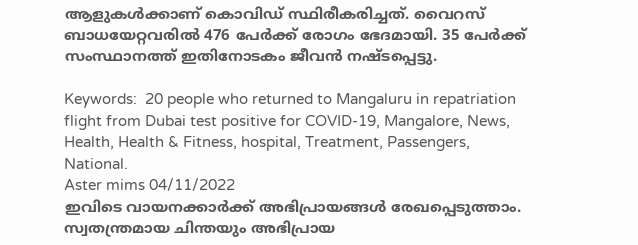ആളുകള്‍ക്കാണ് കൊവിഡ് സ്ഥിരീകരിച്ചത്. വൈറസ് ബാധയേറ്റവരില്‍ 476 പേര്‍ക്ക് രോഗം ഭേദമായി. 35 പേര്‍ക്ക് സംസ്ഥാനത്ത് ഇതിനോടകം ജീവന്‍ നഷ്ടപ്പെട്ടു.

Keywords:  20 people who returned to Mangaluru in repatriation flight from Dubai test positive for COVID-19, Mangalore, News, Health, Health & Fitness, hospital, Treatment, Passengers, National.
Aster mims 04/11/2022
ഇവിടെ വായനക്കാർക്ക് അഭിപ്രായങ്ങൾ രേഖപ്പെടുത്താം. സ്വതന്ത്രമായ ചിന്തയും അഭിപ്രായ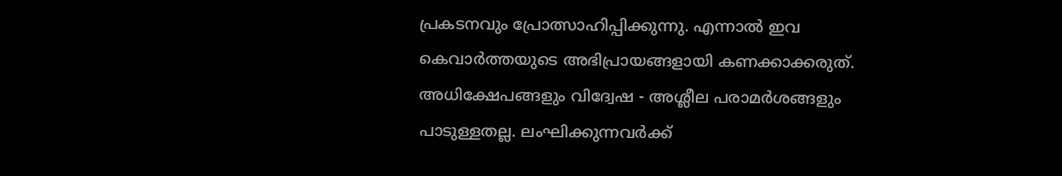പ്രകടനവും പ്രോത്സാഹിപ്പിക്കുന്നു. എന്നാൽ ഇവ കെവാർത്തയുടെ അഭിപ്രായങ്ങളായി കണക്കാക്കരുത്. അധിക്ഷേപങ്ങളും വിദ്വേഷ - അശ്ലീല പരാമർശങ്ങളും പാടുള്ളതല്ല. ലംഘിക്കുന്നവർക്ക്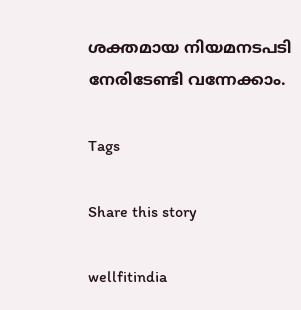ശക്തമായ നിയമനടപടി നേരിടേണ്ടി വന്നേക്കാം.

Tags

Share this story

wellfitindia